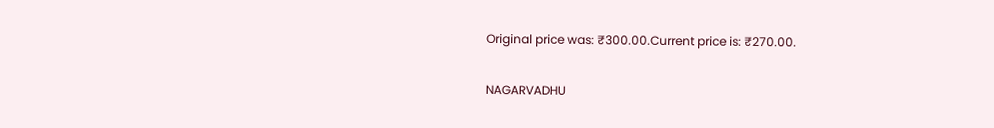Original price was: ₹300.00.Current price is: ₹270.00.

NAGARVADHU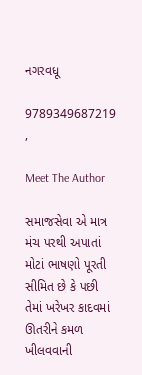નગરવધૂ

9789349687219 ,

Meet The Author

સમાજસેવા એ માત્ર મંચ પરથી અપાતાં મોટાં ભાષણો પૂરતી સીમિત છે કે પછી તેમાં ખરેખર કાદવમાં ઊતરીને કમળ ખીલવવાની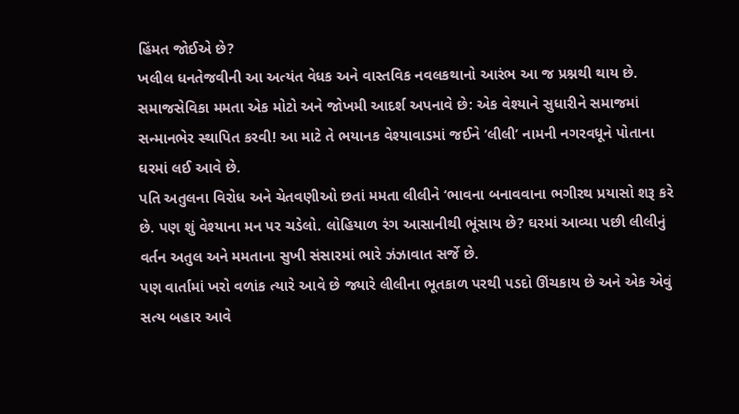હિંમત જોઈએ છે?
ખલીલ ધનતેજવીની આ અત્યંત વેધક અને વાસ્તવિક નવલકથાનો આરંભ આ જ પ્રશ્નથી થાય છે. સમાજસેવિકા મમતા એક મોટો અને જોખમી આદર્શ અપનાવે છે: એક વેશ્યાને સુધારીને સમાજમાં સન્માનભેર સ્થાપિત કરવી! આ માટે તે ભયાનક વેશ્યાવાડમાં જઈને ‘લીલી’ નામની નગરવધૂને પોતાના ઘરમાં લઈ આવે છે.
પતિ અતુલના વિરોધ અને ચેતવણીઓ છતાં મમતા લીલીને ‘ભાવના બનાવવાના ભગીરથ પ્રયાસો શરૂ કરે છે. પણ શું વેશ્યાના મન પર ચડેલો. લોહિયાળ રંગ આસાનીથી ભૂંસાય છે? ઘરમાં આવ્યા પછી લીલીનું વર્તન અતુલ અને મમતાના સુખી સંસારમાં ભારે ઝંઝાવાત સર્જે છે.
પણ વાર્તામાં ખરો વળાંક ત્યારે આવે છે જ્યારે લીલીના ભૂતકાળ પરથી પડદો ઊંચકાય છે અને એક એવું સત્ય બહાર આવે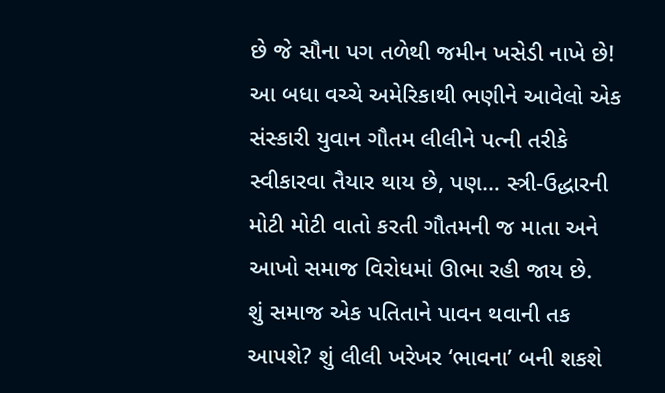છે જે સૌના પગ તળેથી જમીન ખસેડી નાખે છે! આ બધા વચ્ચે અમેરિકાથી ભણીને આવેલો એક સંસ્કારી યુવાન ગૌતમ લીલીને પત્ની તરીકે સ્વીકારવા તૈયાર થાય છે, પણ… સ્ત્રી-ઉદ્ધારની મોટી મોટી વાતો કરતી ગૌતમની જ માતા અને આખો સમાજ વિરોધમાં ઊભા રહી જાય છે.
શું સમાજ એક પતિતાને પાવન થવાની તક આપશે? શું લીલી ખરેખર ‘ભાવના’ બની શકશે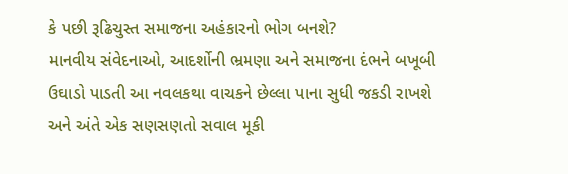કે પછી રૂઢિચુસ્ત સમાજના અહંકારનો ભોગ બનશે?
માનવીય સંવેદનાઓ, આદર્શોની ભ્રમણા અને સમાજના દંભને બખૂબી ઉઘાડો પાડતી આ નવલકથા વાચકને છેલ્લા પાના સુધી જકડી રાખશે અને અંતે એક સણસણતો સવાલ મૂકી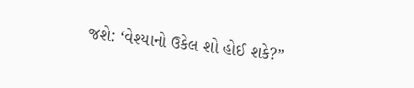જશે: ‘વેશ્યાનો ઉકેલ શો હોઈ શકે?”